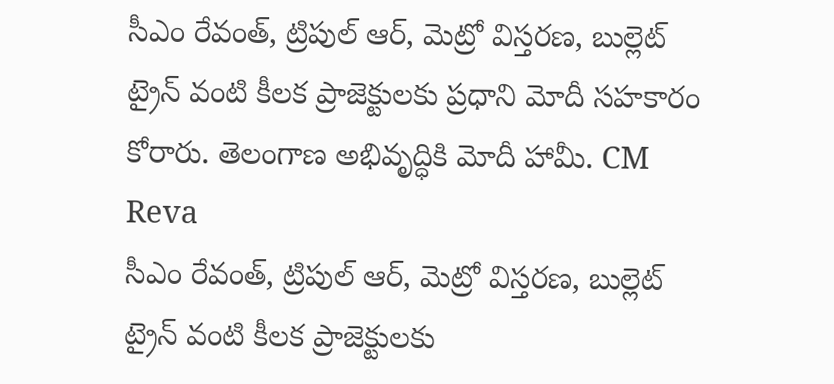సీఎం రేవంత్, ట్రిపుల్ ఆర్, మెట్రో విస్తరణ, బుల్లెట్ ట్రైన్ వంటి కీలక ప్రాజెక్టులకు ప్రధాని మోదీ సహకారం కోరారు. తెలంగాణ అభివృద్ధికి మోదీ హామీ. CM Reva
సీఎం రేవంత్, ట్రిపుల్ ఆర్, మెట్రో విస్తరణ, బుల్లెట్ ట్రైన్ వంటి కీలక ప్రాజెక్టులకు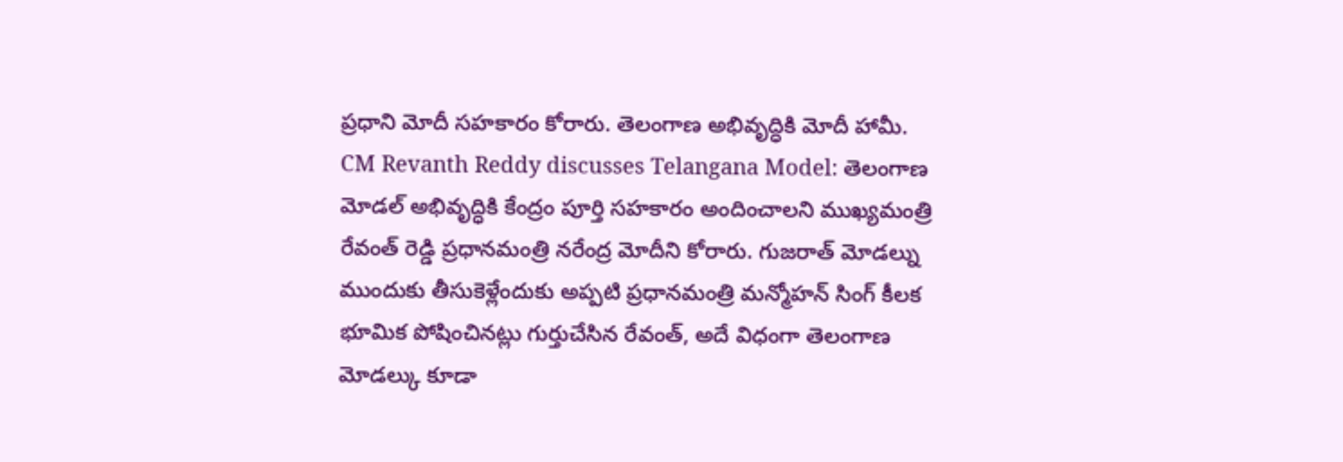ప్రధాని మోదీ సహకారం కోరారు. తెలంగాణ అభివృద్ధికి మోదీ హామీ.
CM Revanth Reddy discusses Telangana Model: తెలంగాణ మోడల్ అభివృద్ధికి కేంద్రం పూర్తి సహకారం అందించాలని ముఖ్యమంత్రి రేవంత్ రెడ్డి ప్రధానమంత్రి నరేంద్ర మోదీని కోరారు. గుజరాత్ మోడల్ను ముందుకు తీసుకెళ్లేందుకు అప్పటి ప్రధానమంత్రి మన్మోహన్ సింగ్ కీలక భూమిక పోషించినట్లు గుర్తుచేసిన రేవంత్, అదే విధంగా తెలంగాణ మోడల్కు కూడా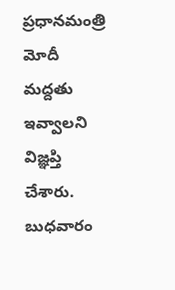ప్రధానమంత్రి మోదీ మద్దతు ఇవ్వాలని విజ్ఞప్తి చేశారు. బుధవారం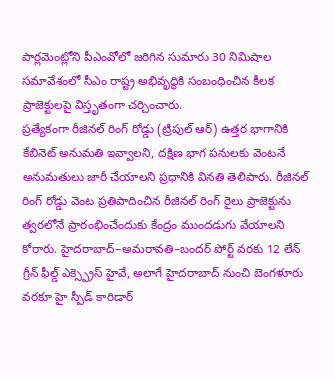పార్లమెంట్లోని పీఎంవోలో జరిగిన సుమారు 30 నిమిషాల సమావేశంలో సీఎం రాష్ట్ర అభివృద్ధికి సంబంధించిన కీలక ప్రాజెక్టులపై విస్తృతంగా చర్చించారు.
ప్రత్యేకంగా రీజినల్ రింగ్ రోడ్డు (ట్రిపుల్ ఆర్) ఉత్తర భాగానికి కేబినెట్ అనుమతి ఇవ్వాలని, దక్షిణ భాగ పనులకు వెంటనే అనుమతులు జారీ చేయాలని ప్రధానికి వినతి తెలిపారు. రీజినల్ రింగ్ రోడ్డు వెంట ప్రతిపాదించిన రీజినల్ రింగ్ రైలు ప్రాజెక్టును త్వరలోనే ప్రారంభించేందుకు కేంద్రం ముందడుగు వేయాలని కోరారు. హైదరాబాద్–అమరావతి–బందర్ పోర్ట్ వరకు 12 లేన్ గ్రీన్ ఫీల్డ్ ఎక్స్ప్రెస్ హైవే, అలాగే హైదరాబాద్ నుంచి బెంగళూరు వరకూ హై స్పీడ్ కారిడార్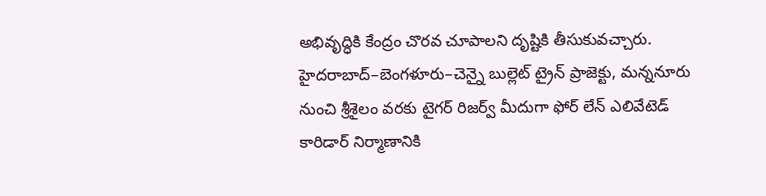అభివృద్ధికి కేంద్రం చొరవ చూపాలని దృష్టికి తీసుకువచ్చారు.
హైదరాబాద్–బెంగళూరు–చెన్నై బుల్లెట్ ట్రైన్ ప్రాజెక్టు, మన్ననూరు నుంచి శ్రీశైలం వరకు టైగర్ రిజర్వ్ మీదుగా ఫోర్ లేన్ ఎలివేటెడ్ కారిడార్ నిర్మాణానికి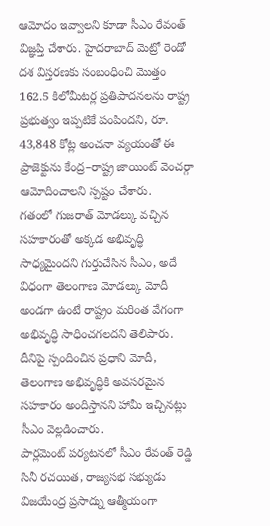ఆమోదం ఇవ్వాలని కూడా సీఎం రేవంత్ విజ్ఞప్తి చేశారు. హైదరాబాద్ మెట్రో రెండో దశ విస్తరణకు సంబంధించి మొత్తం 162.5 కిలోమీటర్ల ప్రతిపాదనలను రాష్ట్ర ప్రభుత్వం ఇప్పటికే పంపిందని, రూ. 43,848 కోట్ల అంచనా వ్యయంతో ఈ ప్రాజెక్టును కేంద్ర–రాష్ట్ర జాయింట్ వెంచర్గా ఆమోదించాలని స్పష్టం చేశారు.
గతంలో గుజరాత్ మోడల్కు వచ్చిన సహకారంతో అక్కడ అభివృద్ధి సాధ్యమైందని గుర్తుచేసిన సీఎం, అదే విధంగా తెలంగాణ మోడల్కు మోదీ అండగా ఉంటే రాష్ట్రం మరింత వేగంగా అభివృద్ధి సాధించగలదని తెలిపారు. దీనిపై స్పందించిన ప్రధాని మోదీ, తెలంగాణ అభివృద్ధికి అవసరమైన సహకారం అందిస్తానని హామీ ఇచ్చినట్లు సీఎం వెల్లడించారు.
పార్లమెంట్ పర్యటనలో సీఎం రేవంత్ రెడ్డి సినీ రచయిత, రాజ్యసభ సభ్యుడు విజయేంద్ర ప్రసాద్ను ఆత్మీయంగా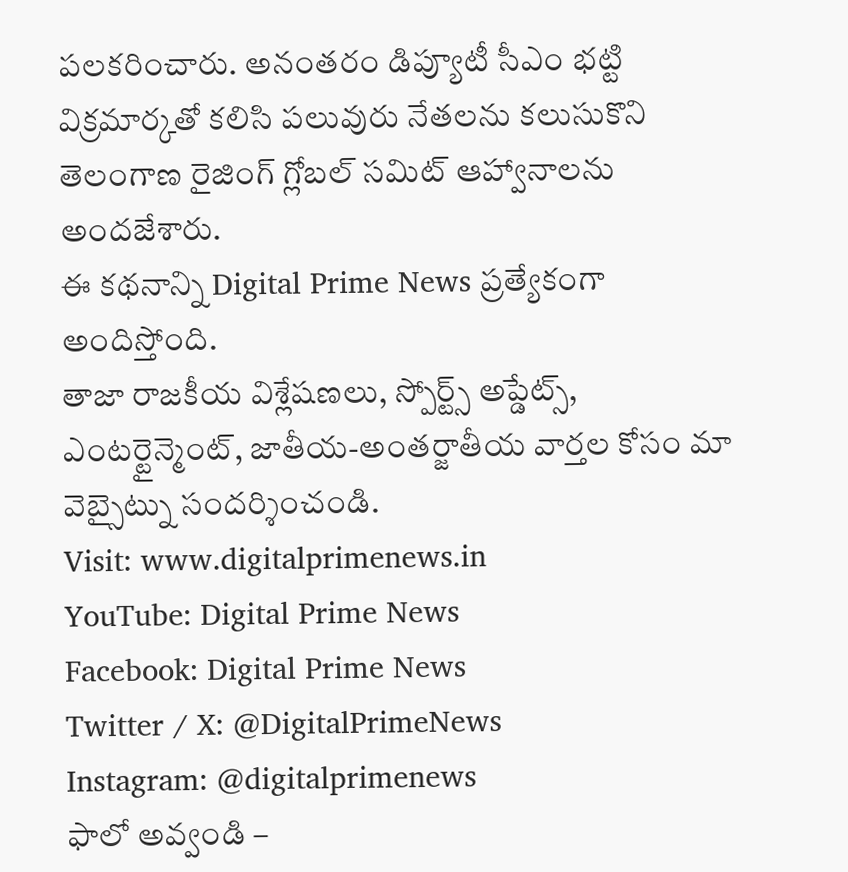పలకరించారు. అనంతరం డిప్యూటీ సీఎం భట్టి విక్రమార్కతో కలిసి పలువురు నేతలను కలుసుకొని తెలంగాణ రైజింగ్ గ్లోబల్ సమిట్ ఆహ్వానాలను అందజేశారు.
ఈ కథనాన్ని Digital Prime News ప్రత్యేకంగా అందిస్తోంది.
తాజా రాజకీయ విశ్లేషణలు, స్పోర్ట్స్ అప్డేట్స్, ఎంటర్టైన్మెంట్, జాతీయ-అంతర్జాతీయ వార్తల కోసం మా వెబ్సైట్ను సందర్శించండి.
Visit: www.digitalprimenews.in
YouTube: Digital Prime News
Facebook: Digital Prime News
Twitter / X: @DigitalPrimeNews
Instagram: @digitalprimenews
ఫాలో అవ్వండి –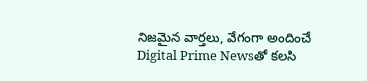నిజమైన వార్తలు, వేగంగా అందించే Digital Prime Newsతో కలసి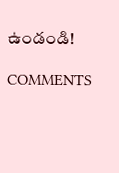ఉండండి!

COMMENTS